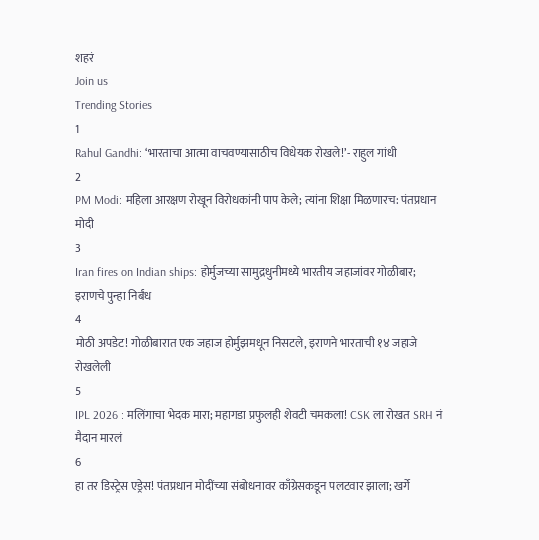शहरं
Join us
Trending Stories
1
Rahul Gandhi: ‘भारताचा आत्मा वाचवण्यासाठीच विधेयक रोखले!’- राहुल गांधी
2
PM Modi: महिला आरक्षण रोखून विरोधकांनी पाप केले; त्यांना शिक्षा मिळणारच: पंतप्रधान मोदी
3
Iran fires on Indian ships: होर्मुजच्या सामुद्रधुनीमध्ये भारतीय जहाजांवर गोळीबार; इराणचे पुन्हा निर्बंध
4
मोठी अपडेट! गोळीबारात एक जहाज होर्मुझमधून निसटले, इराणने भारताची १४ जहाजे रोखलेली
5
IPL 2026 : मलिंगाचा भेदक मारा; महागडा प्रफुलही शेवटी चमकला! CSK ला रोखत SRH नं मैदान मारलं
6
हा तर डिस्ट्रेस एड्रेस! पंतप्रधान मोदींच्या संबोधनावर काँग्रेसकडून पलटवार झाला; खर्गे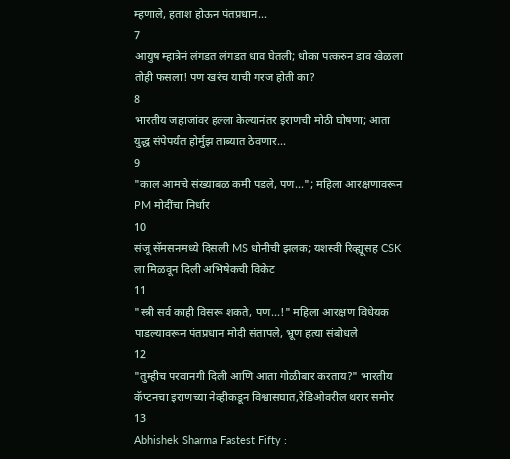म्हणाले, हताश होऊन पंतप्रधान...
7
आयुष म्हात्रेनं लंगडत लंगडत धाव घेतली; धोका पत्करुन डाव खेळला तोही फसला! पण खरंच याची गरज होती का?
8
भारतीय जहाजांवर हल्ला केल्यानंतर इराणची मोठी घोषणा; आता युद्ध संपेपर्यंत होर्मुझ ताब्यात ठेवणार...
9
"काल आमचे संख्याबळ कमी पडले, पण..."; महिला आरक्षणावरून PM मोदींचा निर्धार
10
संजू सॅमसनमध्ये दिसली MS धोनीची झलक; यशस्वी रिव्ह्यूसह CSK ला मिळवून दिली अभिषेकची विकेट
11
"स्त्री सर्व काही विसरू शकते, पण...!" महिला आरक्षण विधेयक पाडल्यावरून पंतप्रधान मोदी संतापले, भ्रूण हत्या संबोधले
12
"तुम्हीच परवानगी दिली आणि आता गोळीबार करताय?" भारतीय कॅप्टनचा इराणच्या नेव्हीकडून विश्वासघात,रेडिओवरील थरार समोर
13
Abhishek Sharma Fastest Fifty :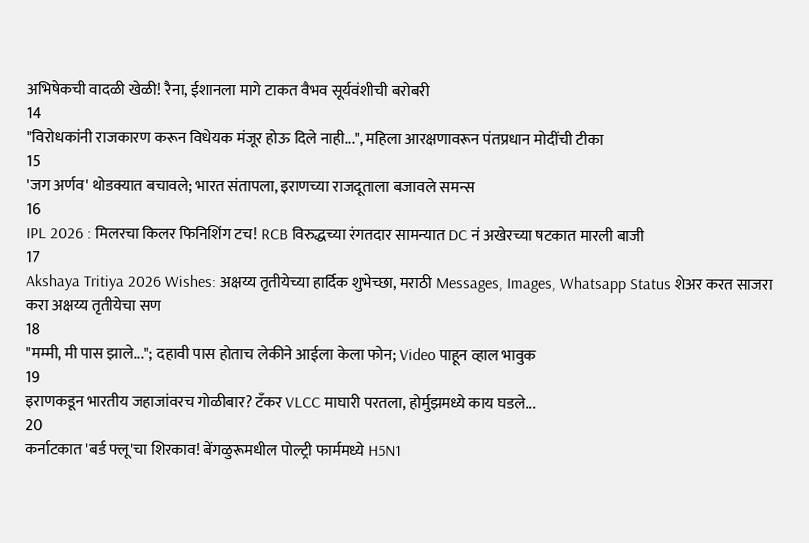अभिषेकची वादळी खेळी! रैना, ईशानला मागे टाकत वैभव सूर्यवंशीची बरोबरी
14
"विरोधकांनी राजकारण करून विधेयक मंजूर होऊ दिले नाही...", महिला आरक्षणावरून पंतप्रधान मोदींची टीका
15
'जग अर्णव' थोडक्यात बचावले; भारत संतापला, इराणच्या राजदूताला बजावले समन्स
16
IPL 2026 : मिलरचा किलर फिनिशिंग टच! RCB विरुद्धच्या रंगतदार सामन्यात DC नं अखेरच्या षटकात मारली बाजी
17
Akshaya Tritiya 2026 Wishes: अक्षय्य तृतीयेच्या हार्दिक शुभेच्छा, मराठी Messages, Images, Whatsapp Status शेअर करत साजरा करा अक्षय्य तृतीयेचा सण
18
"मम्मी, मी पास झाले..."; दहावी पास होताच लेकीने आईला केला फोन; Video पाहून व्हाल भावुक
19
इराणकडून भारतीय जहाजांवरच गोळीबार? टँकर VLCC माघारी परतला, होर्मुझमध्ये काय घडले...
20
कर्नाटकात 'बर्ड फ्लू'चा शिरकाव! बेंगळुरूमधील पोल्ट्री फार्ममध्ये H5N1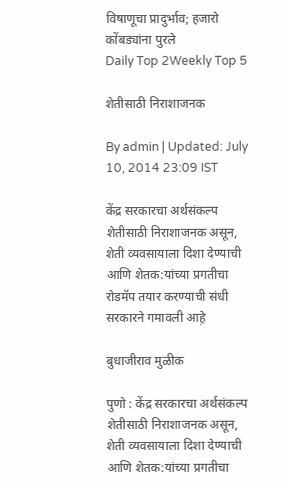विषाणूचा प्रादुर्भाव; हजारो कोंबड्यांना पुरले
Daily Top 2Weekly Top 5

शेतीसाठी निराशाजनक

By admin | Updated: July 10, 2014 23:09 IST

केंद्र सरकारचा अर्थसंकल्प शेतीसाठी निराशाजनक असून, शेती व्यवसायाला दिशा देण्याची आणि शेतक:यांच्या प्रगतीचा रोडमॅप तयार करण्याची संधी सरकारने गमावली आह़े

बुधाजीराव मुळीक

पुणो : केंद्र सरकारचा अर्थसंकल्प शेतीसाठी निराशाजनक असून, शेती व्यवसायाला दिशा देण्याची आणि शेतक:यांच्या प्रगतीचा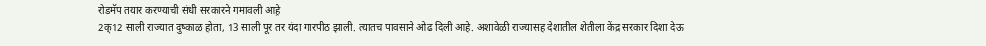रोडमॅप तयार करण्याची संधी सरकारने गमावली आह़े
2क्12 साली राज्यात दुष्काळ होता, 13 साली पूर तर यंदा गारपीठ झाली. त्यातच पावसाने ओढ दिली आहे. अशावेळी राज्यासह देशातील शेतीला केंद्र सरकार दिशा देऊ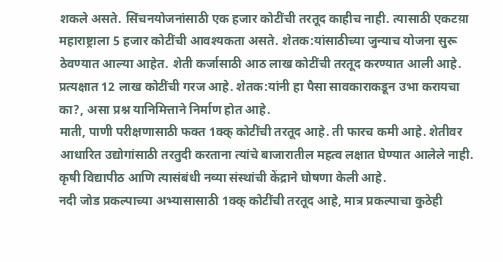शकले असते. सिंचनयोजनांसाठी एक हजार कोटींची तरतूद काहीच नाही. त्यासाठी एकटय़ा महाराष्ट्राला 5 हजार कोटींची आवश्यकता असते. शेतक:यांसाठीच्या जुन्याच योजना सुरू ठेवण्यात आल्या आहेत. शेती कर्जासाठी आठ लाख कोटींची तरतूद करण्यात आली आहे. प्रत्यक्षात 12 लाख कोटींची गरज आहे. शेतक:यांनी हा पैसा सावकाराकडून उभा करायचा का?, असा प्रश्न यानिमित्ताने निर्माण होत आहे.
माती, पाणी परीक्षणासाठी फक्त 1क्क् कोटींची तरतूद आहे. ती फारच कमी आहे. शेतीवर आधारित उद्योगांसाठी तरतुदी करताना त्यांचे बाजारातील महत्व लक्षात घेण्यात आलेले नाही. कृषी विद्यापीठ आणि त्यासंबंधी नव्या संस्थांची केंद्राने घोषणा केली आहे.
नदी जोड प्रकल्पाच्या अभ्यासासाठी 1क्क् कोटींची तरतूद आहे, मात्र प्रकल्पाचा कुठेही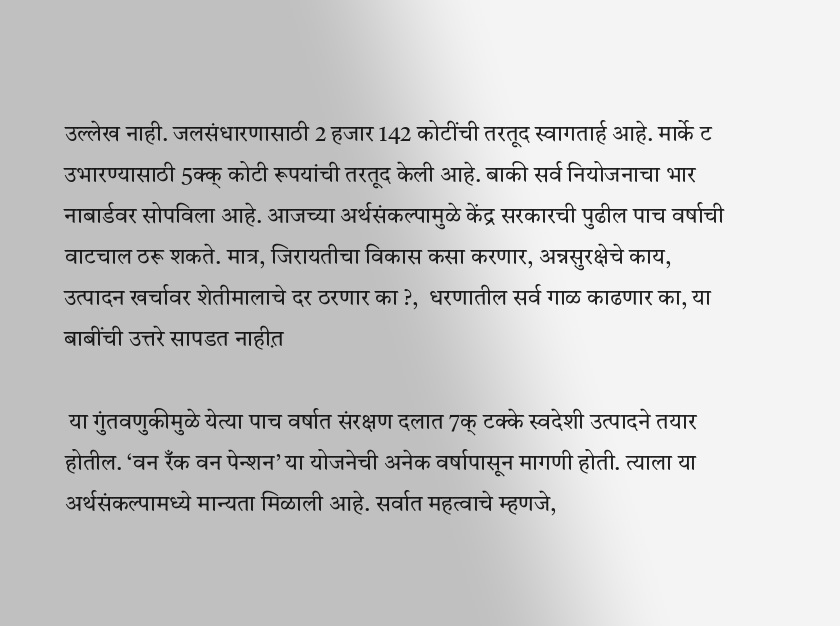उल्लेख नाही. जलसंधारणासाठी 2 हजार 142 कोटींची तरतूद स्वागतार्ह आहे. मार्के ट उभारण्यासाठी 5क्क् कोटी रूपयांची तरतूद केली आहे. बाकी सर्व नियोजनाचा भार नाबार्डवर सोपविला आहे. आजच्या अर्थसंकल्पामुळे केंद्र सरकारची पुढील पाच वर्षाची वाटचाल ठरू शकते. मात्र, जिरायतीचा विकास कसा करणार, अन्नसुरक्षेचे काय, उत्पादन खर्चावर शेतीमालाचे दर ठरणार का ?,  धरणातील सर्व गाळ काढणार का, या बाबींची उत्तरे सापडत नाहीत़

 या गुंतवणुकीमुळे येत्या पाच वर्षात संरक्षण दलात 7क् टक्के स्वदेशी उत्पादने तयार होतील. ‘वन रँक वन पेन्शन’ या योजनेची अनेक वर्षापासून मागणी होती. त्याला या अर्थसंकल्पामध्ये मान्यता मिळाली आहे. सर्वात महत्वाचे म्हणजे,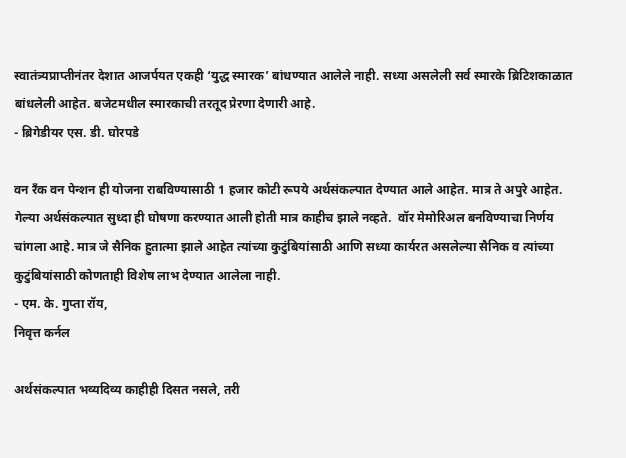स्वातंत्र्यप्राप्तीनंतर देशात आजर्पयत एकही ‘युद्ध स्मारक’ बांधण्यात आलेले नाही. सध्या असलेली सर्व स्मारके ब्रिटिशकाळात बांधलेली आहेत. बजेटमधील स्मारकाची तरतूद प्रेरणा देणारी आहे.
- ब्रिगेडीयर एस. डी. घोरपडे

वन रँक वन पेन्शन ही योजना राबविण्यासाठी 1 हजार कोटी रूपये अर्थसंकल्पात देण्यात आले आहेत. मात्र ते अपुरे आहेत. गेल्या अर्थसंकल्पात सुध्दा ही घोषणा करण्यात आली होती मात्र काहीच झाले नव्हते.  वॉर मेमोरिअल बनविण्याचा निर्णय चांगला आहे. मात्र जे सैनिक हुतात्मा झाले आहेत त्यांच्या कुटुंबियांसाठी आणि सध्या कार्यरत असलेल्या सैनिक व त्यांच्या कुटुंबियांसाठी कोणताही विशेष लाभ देण्यात आलेला नाही.
- एम. के. गुप्ता रॉय,
निवृत्त कर्नल

अर्थसंकल्पात भव्यदिव्य काहीही दिसत नसले, तरी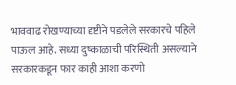भाववाढ रोखण्याच्या दृष्टीने पडलेले सरकारचे पहिले पाऊल आहे. सध्या दुष्काळाची परिस्थिती असल्याने सरकारकडून फार काही आशा करणो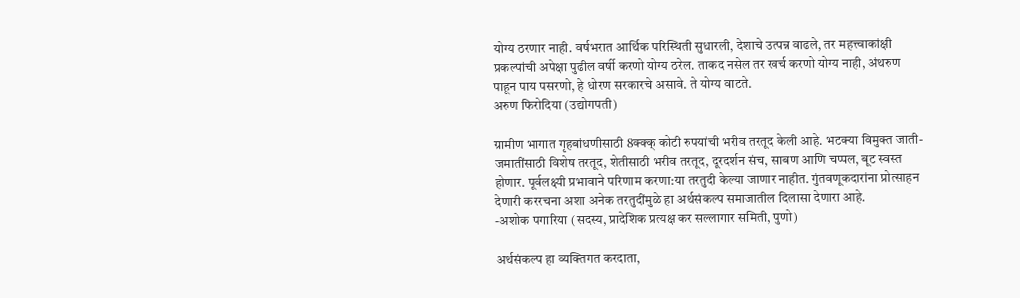योग्य ठरणार नाही. वर्षभरात आर्थिक परिस्थिती सुधारली, देशाचे उत्पन्न वाढले, तर महत्त्वाकांक्षी प्रकल्पांची अपेक्षा पुढील वर्षी करणो योग्य ठरेल. ताकद नसेल तर खर्च करणो योग्य नाही, अंथरुण पाहून पाय पसरणो, हे धोरण सरकारचे असावे. ते योग्य वाटते.
अरुण फिरोदिया (उद्योगपती)

ग्रामीण भागात गृहबांधणीसाठी 8क्क्क् कोटी रुपयांची भरीव तरतूद केली आहे. भटक्या विमुक्त जाती-जमातींसाठी विशेष तरतूद, शेतीसाठी भरीव तरतूद, दूरदर्शन संच, साबण आणि चप्पल, बूट स्वस्त होणार. पूर्वलक्ष्यी प्रभावाने परिणाम करणा:या तरतुदी केल्या जाणार नाहीत. गुंतवणूकदारांना प्रोत्साहन देणारी कररचना अशा अनेक तरतुदींमुळे हा अर्थसंकल्प समाजातील दिलासा देणारा आहे.
-अशोक पगारिया (सदस्य, प्रादेशिक प्रत्यक्ष कर सल्लागार समिती, पुणो)

अर्थसंकल्प हा व्यक्तिगत करदाता,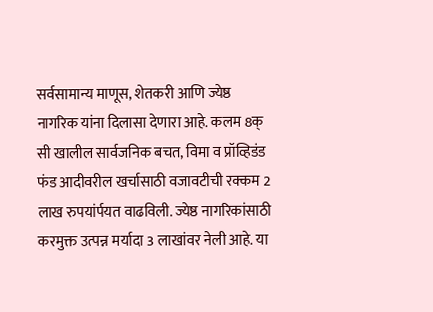सर्वसामान्य माणूस, शेतकरी आणि ज्येष्ठ नागरिक यांना दिलासा देणारा आहे. कलम 8क् सी खालील सार्वजनिक बचत, विमा व प्रॉव्हिडंड फंड आदीवरील खर्चासाठी वजावटीची रक्कम 2 लाख रुपयांर्पयत वाढविली. ज्येष्ठ नागरिकांसाठी करमुक्त उत्पन्न मर्यादा 3 लाखांवर नेली आहे. या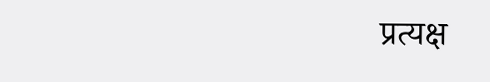प्रत्यक्ष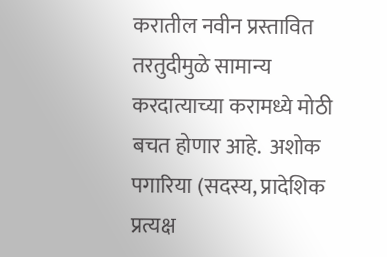करातील नवीन प्रस्तावित तरतुदीमुळे सामान्य करदात्याच्या करामध्ये मोठी बचत होणार आहे.  अशोक पगारिया (सदस्य, प्रादेशिक प्रत्यक्ष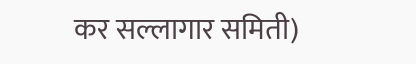कर सल्लागार समिती)